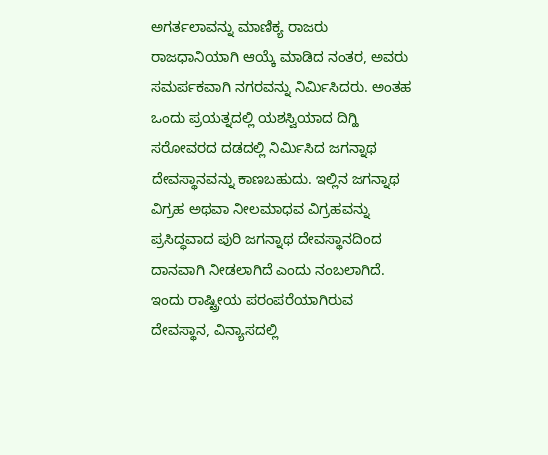ಅಗರ್ತಲಾವನ್ನು ಮಾಣಿಕ್ಯ ರಾಜರು ರಾಜಧಾನಿಯಾಗಿ ಆಯ್ಕೆ ಮಾಡಿದ ನಂತರ, ಅವರು ಸಮರ್ಪಕವಾಗಿ ನಗರವನ್ನು ನಿರ್ಮಿಸಿದರು. ಅಂತಹ ಒಂದು ಪ್ರಯತ್ನದಲ್ಲಿ ಯಶಸ್ವಿಯಾದ ದಿಗ್ಹಿ ಸರೋವರದ ದಡದಲ್ಲಿ ನಿರ್ಮಿಸಿದ ಜಗನ್ನಾಥ ದೇವಸ್ಥಾನವನ್ನು ಕಾಣಬಹುದು. ಇಲ್ಲಿನ ಜಗನ್ನಾಥ ವಿಗ್ರಹ ಅಥವಾ ನೀಲಮಾಧವ ವಿಗ್ರಹವನ್ನು ಪ್ರಸಿದ್ಧವಾದ ಪುರಿ ಜಗನ್ನಾಥ ದೇವಸ್ಥಾನದಿಂದ ದಾನವಾಗಿ ನೀಡಲಾಗಿದೆ ಎಂದು ನಂಬಲಾಗಿದೆ.
ಇಂದು ರಾಷ್ಟ್ರೀಯ ಪರಂಪರೆಯಾಗಿರುವ ದೇವಸ್ಥಾನ, ವಿನ್ಯಾಸದಲ್ಲಿ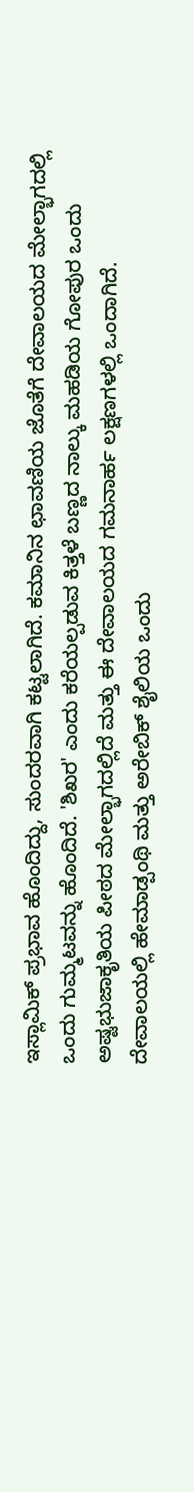ಇಸ್ಲಾಮಿಕ್ ಪ್ರಭಾವ ಹೊಂದಿದ್ದು, ಸುಂದರವಾಗಿ ಕಟ್ಟಲಾಗಿದೆ. ಕಮಾನಿನ ಛಾವಣಿಯ ಜೊತೆಗೆ ದೇವಾಲಯದ ಮೇಲ್ಭಾಗದಲ್ಲಿ ಒಂದು ಗುಮ್ಮಟವನ್ನು ಹೊಂದಿದೆ. 'ಶಿಖರ' ಎಂದು ಕರೆಯಲ್ಪಡುವ ಕಿತ್ತಳೆ ಬಣ್ಣದ ನಾಲ್ಕು ಮಹಡಿಯ ಗೋಪುರ ಒಂದು ಅಷ್ಟಭುಜಾಕೃತಿಯ ಪೀಠದ ಮೇಲ್ಭಾಗದಲ್ಲಿದೆ ಮತ್ತು ಈ ದೇವಾಲಯದ ಗಮನಾರ್ಹ ಲಕ್ಷಣಗಳಲ್ಲಿ ಒಂದಾಗಿದೆ.
ದೇವಾಲಯಲ್ಲಿ ಹೇಮಾಡ್ಪಂಥಿ ಮತ್ತು ಅರೇಬಿಕ್ ಶೈಲಿಯ ಒಂದು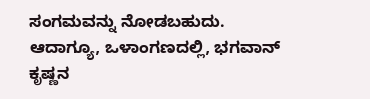ಸಂಗಮವನ್ನು ನೋಡಬಹುದು. ಆದಾಗ್ಯೂ, ಒಳಾಂಗಣದಲ್ಲಿ, ಭಗವಾನ್ ಕೃಷ್ಣನ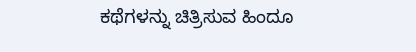ಕಥೆಗಳನ್ನು ಚಿತ್ರಿಸುವ ಹಿಂದೂ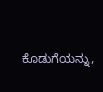ಕೊಡುಗೆಯನ್ನು,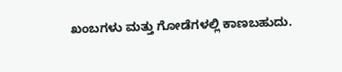ಖಂಬಗಳು ಮತ್ತು ಗೋಡೆಗಳಲ್ಲಿ ಕಾಣಬಹುದು.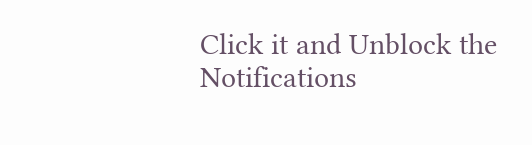Click it and Unblock the Notifications